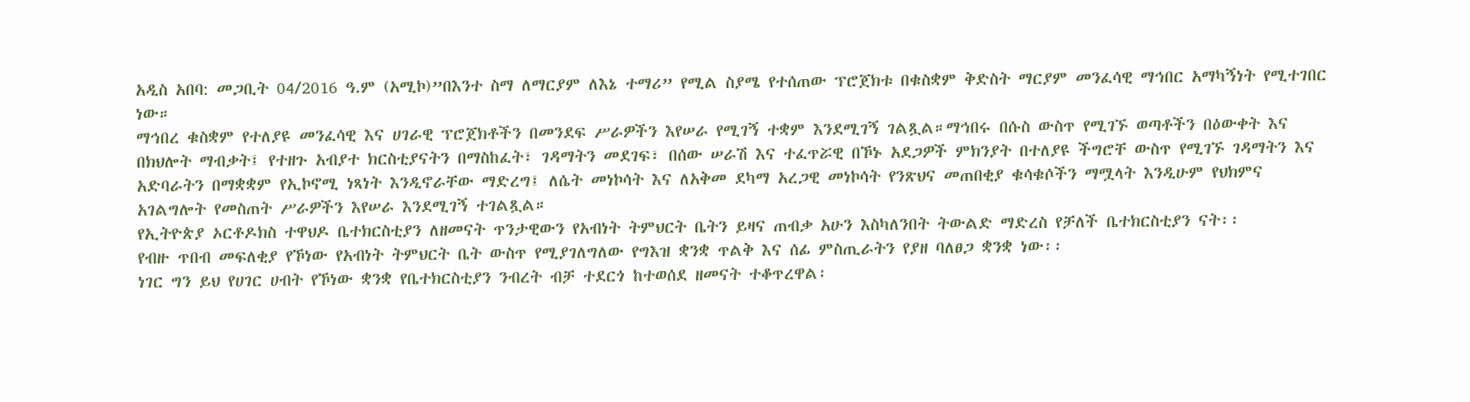አዲስ አበባ: መጋቢት 04/2016 ዓ.ም (አሚኮ)”በእንተ ስማ ለማርያም ለእኔ ተማሪ” የሚል ስያሜ የተሰጠው ፕሮጀክቱ በቁስቋም ቅድስት ማርያም መንፈሳዊ ማኅበር አማካኝነት የሚተገበር ነው።
ማኅበረ ቁስቋም የተለያዩ መንፈሳዊ እና ሀገራዊ ፕሮጀክቶችን በመንደፍ ሥራዎችን እየሠራ የሚገኝ ተቋም እንደሚገኝ ገልጿል።ማኅበሩ በሱስ ውስጥ የሚገኙ ወጣቶችን በዕውቀት እና በክህሎት ማብቃት፤ የተዘጉ አብያተ ክርስቲያናትን በማስከፈት፣ ገዳማትን መደገፍ፣ በሰው ሠራሽ እና ተፈጥሯዊ በኾኑ አደጋዎች ምክንያት በተለያዩ ችግሮቸ ውስጥ የሚገኙ ገዳማትን እና አድባራትን በማቋቋም የኢኮኖሚ ነጻነት እንዲኖራቸው ማድረግ፤ ለሴት መነኮሳት እና ለአቅመ ደካማ አረጋዊ መነኮሳት የንጽህና መጠበቂያ ቁሳቁሶችን ማሟላት እንዲሁም የህክምና አገልግሎት የመስጠት ሥራዎችን እየሠራ እንደሚገኝ ተገልጿል።
የኢትዮጵያ ኦርቶዶክስ ተዋህዶ ቤተክርስቲያን ለዘመናት ጥንታዊውን የአብነት ትምህርት ቤትን ይዛና ጠብቃ አሁን እስካለንበት ትውልድ ማድረስ የቻለች ቤተክርስቲያን ናት፡፡
የብዙ ጥበብ መፍለቂያ የኾነው የአብነት ትምህርት ቤት ውስጥ የሚያገለግለው የግእዝ ቋንቋ ጥልቅ እና ሰፊ ምስጢራትን የያዘ ባለፀጋ ቋንቋ ነው፡፡
ነገር ግን ይህ የሀገር ሀብት የኾነው ቋንቋ የቤተክርስቲያን ንብረት ብቻ ተደርጎ ከተወሰደ ዘመናት ተቆጥረዋል፡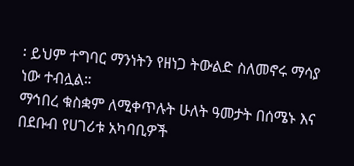፡ ይህም ተግባር ማንነትን የዘነጋ ትውልድ ስለመኖሩ ማሳያ ነው ተብሏል።
ማኅበረ ቁስቋም ለሚቀጥሉት ሁለት ዓመታት በሰሜኑ እና በደቡብ የሀገሪቱ አካባቢዎች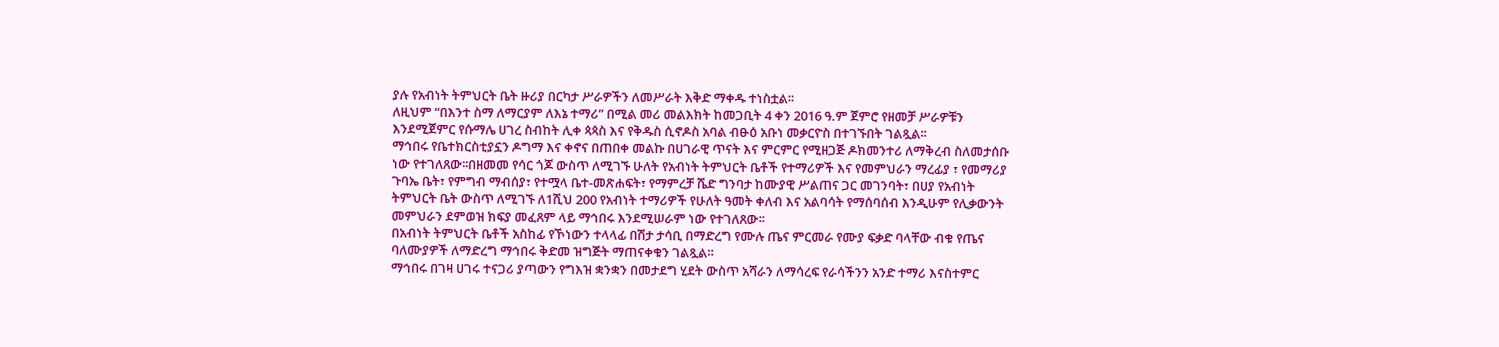ያሉ የአብነት ትምህርት ቤት ዙሪያ በርካታ ሥራዎችን ለመሥራት እቅድ ማቀዱ ተነስቷል፡፡
ለዚህም “በእንተ ስማ ለማርያም ለእኔ ተማሪ” በሚል መሪ መልእክት ከመጋቢት 4 ቀን 2016 ዓ.ም ጀምሮ የዘመቻ ሥራዎቹን እንደሚጀምር የሱማሌ ሀገረ ስብከት ሊቀ ጳጳስ እና የቅዱስ ሲኖዶስ አባል ብፁዕ አቡነ መቃርዮስ በተገኙበት ገልጿል፡፡
ማኅበሩ የቤተክርስቲያኗን ዶግማ እና ቀኖና በጠበቀ መልኩ በሀገራዊ ጥናት እና ምርምር የሚዘጋጅ ዶክመንተሪ ለማቅረብ ስለመታሰቡ ነው የተገለጸው፡፡በዘመመ የሳር ጎጆ ውስጥ ለሚገኙ ሁለት የአብነት ትምህርት ቤቶች የተማሪዎች እና የመምህራን ማረፊያ ፣ የመማሪያ ጉባኤ ቤት፣ የምግብ ማብሰያ፣ የተሟላ ቤተ-መጽሐፍት፣ የማምረቻ ሼድ ግንባታ ከሙያዊ ሥልጠና ጋር መገንባት፣ በሀያ የአብነት ትምህርት ቤት ውስጥ ለሚገኙ ለ1ሺህ 200 የአብነት ተማሪዎች የሁለት ዓመት ቀለብ እና አልባሳት የማሰባሰብ እንዲሁም የሊቃውንት መምህራን ደምወዝ ክፍያ መፈጸም ላይ ማኅበሩ እንደሚሠራም ነው የተገለጸው፡፡
በአብነት ትምህርት ቤቶች አስከፊ የኾነውን ተላላፊ በሽታ ታሳቢ በማድረግ የሙሉ ጤና ምርመራ የሙያ ፍቃድ ባላቸው ብቁ የጤና ባለሙያዎች ለማድረግ ማኅበሩ ቅድመ ዝግጅት ማጠናቀቁን ገልጿል።
ማኅበሩ በገዛ ሀገሩ ተናጋሪ ያጣውን የግእዝ ቋንቋን በመታደግ ሂደት ውስጥ አሻራን ለማሳረፍ የራሳችንን አንድ ተማሪ እናስተምር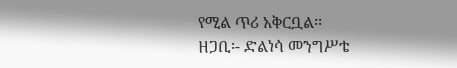የሚል ጥሪ አቅርቧል፡፡
ዘጋቢ፡- ድልነሳ መንግሥቴ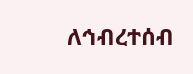ለኅብረተሰብ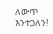ለውጥ እንተጋለን!